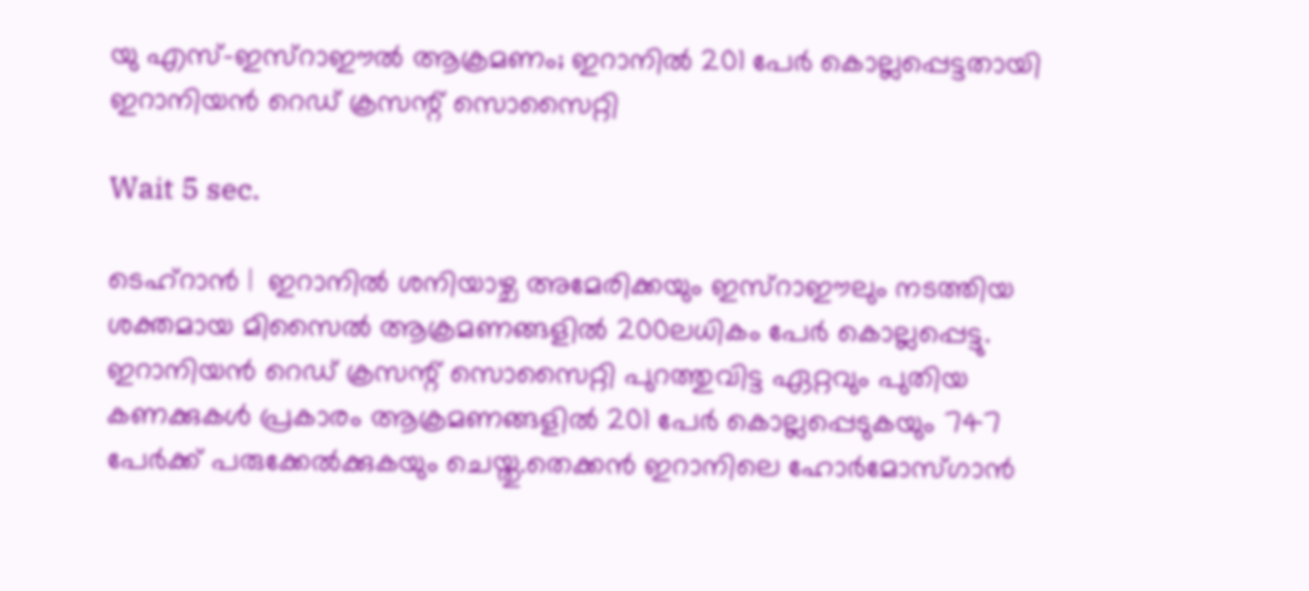യു എസ്-ഇസ്‌റാഈല്‍ ആക്രമണം; ഇറാനില്‍ 201 പേര്‍ കൊല്ലപ്പെട്ടതായി ഇറാനിയന്‍ റെഡ് ക്രസന്റ് സൊസൈറ്റി

Wait 5 sec.

ടെഹ്‌റാന്‍ |  ഇറാനില്‍ ശനിയാഴ്ച അമേരിക്കയും ഇസ്‌റാഈലും നടത്തിയ ശക്തമായ മിസൈല്‍ ആക്രമണങ്ങളില്‍ 200ലധികം പേര്‍ കൊല്ലപ്പെട്ടു. ഇറാനിയന്‍ റെഡ് ക്രസന്റ് സൊസൈറ്റി പുറത്തുവിട്ട ഏറ്റവും പുതിയ കണക്കുകള്‍ പ്രകാരം ആക്രമണങ്ങളില്‍ 201 പേര്‍ കൊല്ലപ്പെടുകയും 747 പേര്‍ക്ക് പരുക്കേല്‍ക്കുകയും ചെയ്തു.തെക്കന്‍ ഇറാനിലെ ഹോര്‍മോസ്ഗാന്‍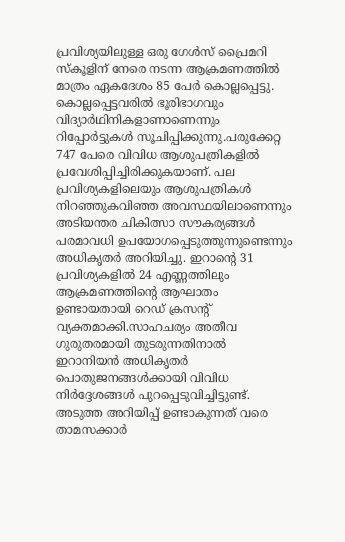പ്രവിശ്യയിലുള്ള ഒരു ഗേള്‍സ് പ്രൈമറി സ്‌കൂളിന് നേരെ നടന്ന ആക്രമണത്തില്‍ മാത്രം ഏകദേശം 85 പേര്‍ കൊല്ലപ്പെട്ടു. കൊല്ലപ്പെട്ടവരില്‍ ഭൂരിഭാഗവും വിദ്യാര്‍ഥിനികളാണാണെന്നും റിപ്പോര്‍ട്ടുകള്‍ സൂചിപ്പിക്കുന്നു.പരുക്കേറ്റ 747 പേരെ വിവിധ ആശുപത്രികളില്‍ പ്രവേശിപ്പിച്ചിരിക്കുകയാണ്. പല പ്രവിശ്യകളിലെയും ആശുപത്രികള്‍ നിറഞ്ഞുകവിഞ്ഞ അവസ്ഥയിലാണെന്നും അടിയന്തര ചികിത്സാ സൗകര്യങ്ങള്‍ പരമാവധി ഉപയോഗപ്പെടുത്തുന്നുണ്ടെന്നും അധികൃതര്‍ അറിയിച്ചു. ഇറാന്റെ 31 പ്രവിശ്യകളില്‍ 24 എണ്ണത്തിലും ആക്രമണത്തിന്റെ ആഘാതം ഉണ്ടായതായി റെഡ് ക്രസന്റ് വ്യക്തമാക്കി.സാഹചര്യം അതീവ ഗുരുതരമായി തുടരുന്നതിനാല്‍ ഇറാനിയന്‍ അധികൃതര്‍ പൊതുജനങ്ങള്‍ക്കായി വിവിധ നിര്‍ദ്ദേശങ്ങള്‍ പുറപ്പെടുവിച്ചിട്ടുണ്ട്. അടുത്ത അറിയിപ്പ് ഉണ്ടാകുന്നത് വരെ താമസക്കാര്‍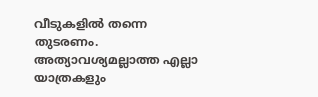വീടുകളില്‍ തന്നെ തുടരണം. അത്യാവശ്യമല്ലാത്ത എല്ലാ യാത്രകളും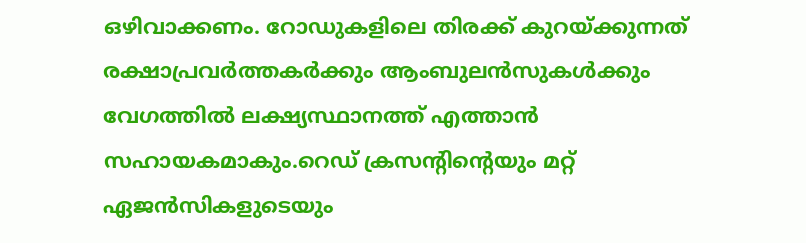ഒഴിവാക്കണം. റോഡുകളിലെ തിരക്ക് കുറയ്ക്കുന്നത് രക്ഷാപ്രവര്‍ത്തകര്‍ക്കും ആംബുലന്‍സുകള്‍ക്കും വേഗത്തില്‍ ലക്ഷ്യസ്ഥാനത്ത് എത്താന്‍ സഹായകമാകും.റെഡ് ക്രസന്റിന്റെയും മറ്റ് ഏജന്‍സികളുടെയും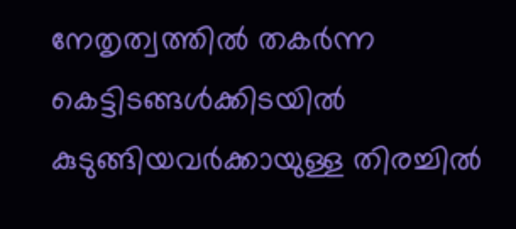നേതൃത്വത്തില്‍ തകര്‍ന്ന കെട്ടിടങ്ങള്‍ക്കിടയില്‍ കുടുങ്ങിയവര്‍ക്കായുള്ള തിരച്ചില്‍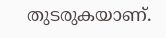തുടരുകയാണ്.